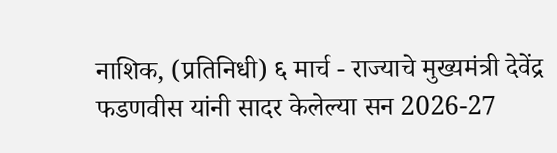नाशिक, (प्रतिनिधी) ६ मार्च - राज्याचे मुख्यमंत्री देवेंद्र फडणवीस यांनी सादर केलेल्या सन 2026-27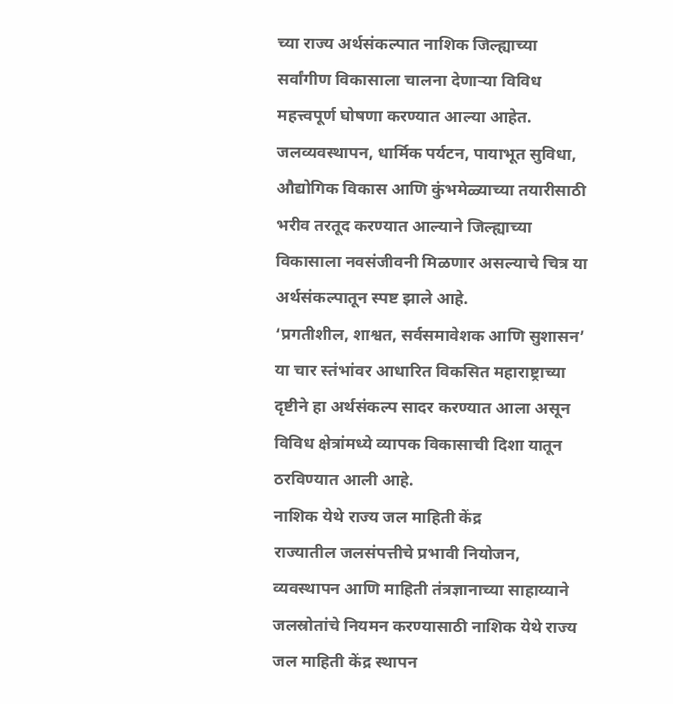च्या राज्य अर्थसंकल्पात नाशिक जिल्ह्याच्या सर्वांगीण विकासाला चालना देणाऱ्या विविध महत्त्वपूर्ण घोषणा करण्यात आल्या आहेत. जलव्यवस्थापन, धार्मिक पर्यटन, पायाभूत सुविधा, औद्योगिक विकास आणि कुंभमेळ्याच्या तयारीसाठी भरीव तरतूद करण्यात आल्याने जिल्ह्याच्या विकासाला नवसंजीवनी मिळणार असल्याचे चित्र या अर्थसंकल्पातून स्पष्ट झाले आहे.
‘प्रगतीशील, शाश्वत, सर्वसमावेशक आणि सुशासन’ या चार स्तंभांवर आधारित विकसित महाराष्ट्राच्या दृष्टीने हा अर्थसंकल्प सादर करण्यात आला असून विविध क्षेत्रांमध्ये व्यापक विकासाची दिशा यातून ठरविण्यात आली आहे.
नाशिक येथे राज्य जल माहिती केंद्र
राज्यातील जलसंपत्तीचे प्रभावी नियोजन, व्यवस्थापन आणि माहिती तंत्रज्ञानाच्या साहाय्याने जलस्रोतांचे नियमन करण्यासाठी नाशिक येथे राज्य जल माहिती केंद्र स्थापन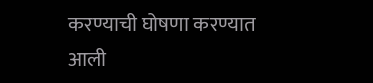करण्याची घोषणा करण्यात आली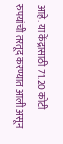आहे. या केंद्रासाठी 71.20 कोटी रुपयांची तरतूद करण्यात आली असून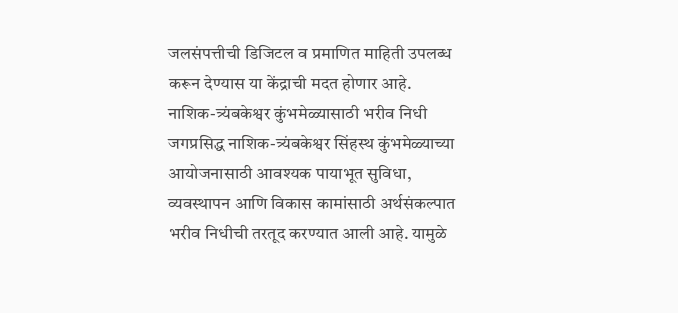जलसंपत्तीची डिजिटल व प्रमाणित माहिती उपलब्ध करून देण्यास या केंद्राची मदत होणार आहे.
नाशिक-त्र्यंबकेश्वर कुंभमेळ्यासाठी भरीव निधी
जगप्रसिद्ध नाशिक-त्र्यंबकेश्वर सिंहस्थ कुंभमेळ्याच्या आयोजनासाठी आवश्यक पायाभूत सुविधा, व्यवस्थापन आणि विकास कामांसाठी अर्थसंकल्पात भरीव निधीची तरतूद करण्यात आली आहे. यामुळे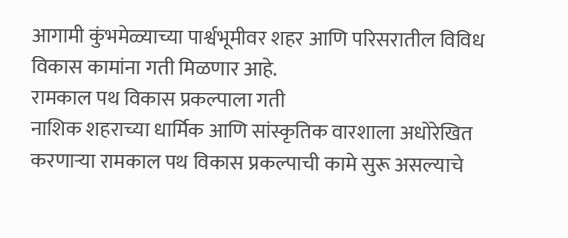आगामी कुंभमेळ्याच्या पार्श्वभूमीवर शहर आणि परिसरातील विविध विकास कामांना गती मिळणार आहे.
रामकाल पथ विकास प्रकल्पाला गती
नाशिक शहराच्या धार्मिक आणि सांस्कृतिक वारशाला अधोरेखित करणाऱ्या रामकाल पथ विकास प्रकल्पाची कामे सुरू असल्याचे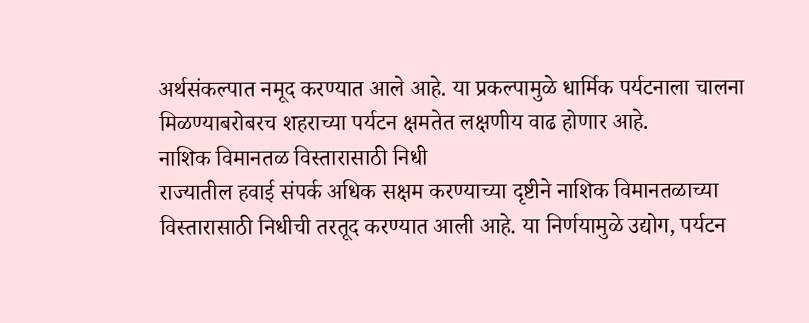अर्थसंकल्पात नमूद करण्यात आले आहे. या प्रकल्पामुळे धार्मिक पर्यटनाला चालना मिळण्याबरोबरच शहराच्या पर्यटन क्षमतेत लक्षणीय वाढ होणार आहे.
नाशिक विमानतळ विस्तारासाठी निधी
राज्यातील हवाई संपर्क अधिक सक्षम करण्याच्या दृष्टीने नाशिक विमानतळाच्या विस्तारासाठी निधीची तरतूद करण्यात आली आहे. या निर्णयामुळे उद्योग, पर्यटन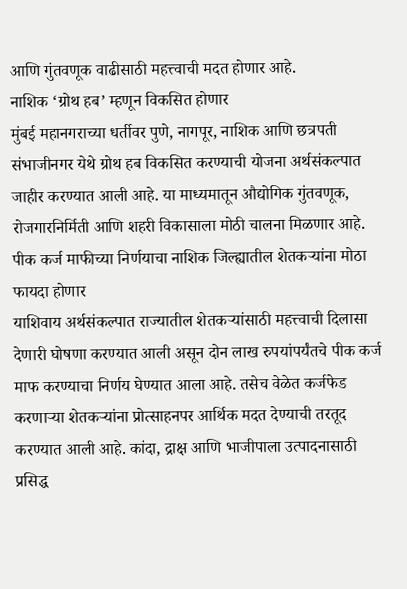आणि गुंतवणूक वाढीसाठी महत्त्वाची मदत होणार आहे.
नाशिक ‘ग्रोथ हब’ म्हणून विकसित होणार
मुंबई महानगराच्या धर्तीवर पुणे, नागपूर, नाशिक आणि छत्रपती संभाजीनगर येथे ग्रोथ हब विकसित करण्याची योजना अर्थसंकल्पात जाहीर करण्यात आली आहे. या माध्यमातून औद्योगिक गुंतवणूक, रोजगारनिर्मिती आणि शहरी विकासाला मोठी चालना मिळणार आहे.
पीक कर्ज माफीच्या निर्णयाचा नाशिक जिल्ह्यातील शेतकऱ्यांना मोठा फायदा होणार
याशिवाय अर्थसंकल्पात राज्यातील शेतकऱ्यांसाठी महत्त्वाची दिलासा देणारी घोषणा करण्यात आली असून दोन लाख रुपयांपर्यंतचे पीक कर्ज माफ करण्याचा निर्णय घेण्यात आला आहे. तसेच वेळेत कर्जफेड करणाऱ्या शेतकऱ्यांना प्रोत्साहनपर आर्थिक मदत देण्याची तरतूद करण्यात आली आहे. कांदा, द्राक्ष आणि भाजीपाला उत्पादनासाठी प्रसिद्ध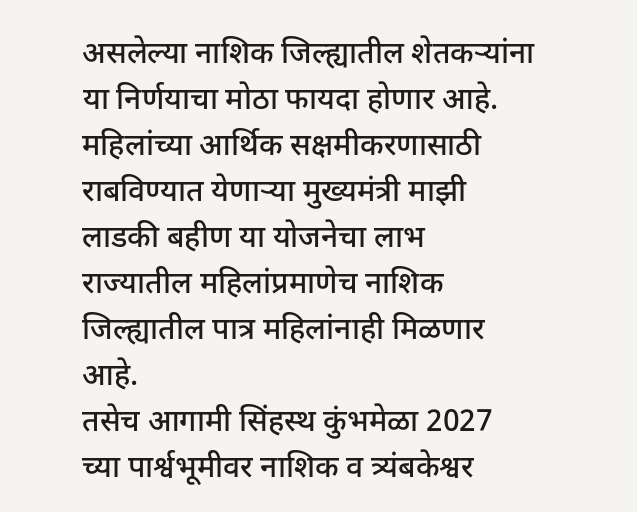असलेल्या नाशिक जिल्ह्यातील शेतकऱ्यांना या निर्णयाचा मोठा फायदा होणार आहे.
महिलांच्या आर्थिक सक्षमीकरणासाठी राबविण्यात येणाऱ्या मुख्यमंत्री माझी लाडकी बहीण या योजनेचा लाभ राज्यातील महिलांप्रमाणेच नाशिक जिल्ह्यातील पात्र महिलांनाही मिळणार आहे.
तसेच आगामी सिंहस्थ कुंभमेळा 2027 च्या पार्श्वभूमीवर नाशिक व त्र्यंबकेश्वर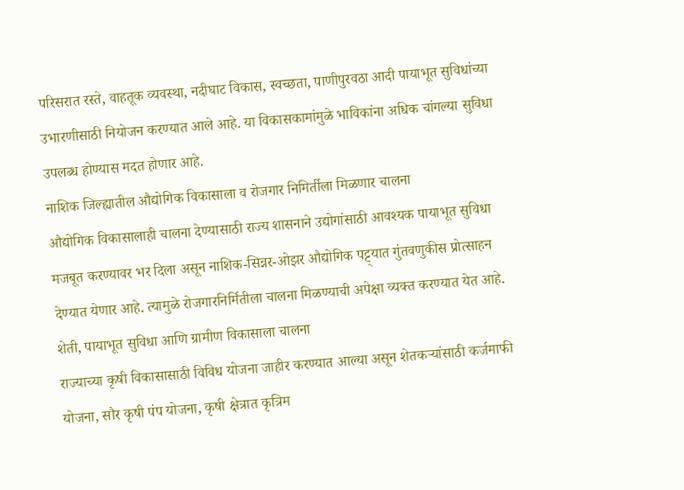परिसरात रस्ते, वाहतूक व्यवस्था, नदीघाट विकास, स्वच्छता, पाणीपुरवठा आदी पायाभूत सुविधांच्या उभारणीसाठी नियोजन करण्यात आले आहे. या विकासकामांमुळे भाविकांना अधिक चांगल्या सुविधा उपलब्ध होण्यास मदत होणार आहे.
नाशिक जिल्ह्यातील औद्योगिक विकासाला व रोजगार निमिर्तीला मिळणार चालना
औद्योगिक विकासालाही चालना देण्यासाठी राज्य शासनाने उद्योगांसाठी आवश्यक पायाभूत सुविधा मजबूत करण्यावर भर दिला असून नाशिक-सिन्नर-ओझर औद्योगिक पट्ट्यात गुंतवणुकीस प्रोत्साहन देण्यात येणार आहे. त्यामुळे रोजगारनिर्मितीला चालना मिळण्याची अपेक्षा व्यक्त करण्यात येत आहे.
शेती, पायाभूत सुविधा आणि ग्रामीण विकासाला चालना
राज्याच्या कृषी विकासासाठी विविध योजना जाहीर करण्यात आल्या असून शेतकऱ्यांसाठी कर्जमाफी योजना, सौर कृषी पंप योजना, कृषी क्षेत्रात कृत्रिम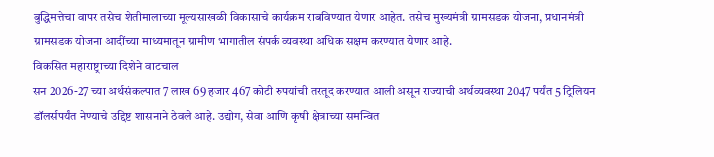बुद्धिमत्तेचा वापर तसेच शेतीमालाच्या मूल्यसाखळी विकासाचे कार्यक्रम राबविण्यात येणार आहेत. तसेच मुख्यमंत्री ग्रामसडक योजना, प्रधानमंत्री ग्रामसडक योजना आदींच्या माध्यमातून ग्रामीण भागातील संपर्क व्यवस्था अधिक सक्षम करण्यात येणार आहे.
विकसित महाराष्ट्राच्या दिशेने वाटचाल
सन 2026-27 च्या अर्थसंकल्पात 7 लाख 69 हजार 467 कोटी रुपयांची तरतूद करण्यात आली असून राज्याची अर्थव्यवस्था 2047 पर्यंत 5 ट्रिलियन डॉलर्सपर्यंत नेण्याचे उद्दिष्ट शासनाने ठेवले आहे. उद्योग, सेवा आणि कृषी क्षेत्राच्या समन्वित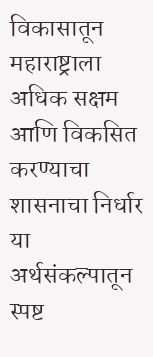विकासातून महाराष्ट्राला अधिक सक्षम आणि विकसित करण्याचा शासनाचा निर्धार या अर्थसंकल्पातून स्पष्ट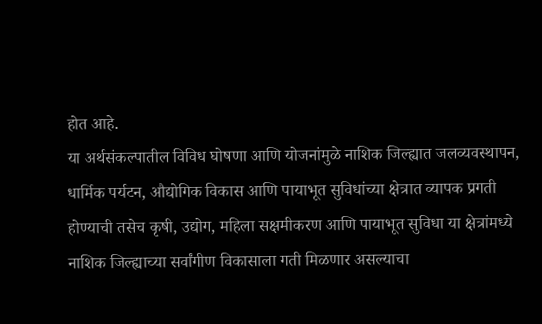होत आहे.
या अर्थसंकल्पातील विविध घोषणा आणि योजनांमुळे नाशिक जिल्ह्यात जलव्यवस्थापन, धार्मिक पर्यटन, औद्योगिक विकास आणि पायाभूत सुविधांच्या क्षेत्रात व्यापक प्रगती होण्याची तसेच कृषी, उद्योग, महिला सक्षमीकरण आणि पायाभूत सुविधा या क्षेत्रांमध्ये नाशिक जिल्ह्याच्या सर्वांगीण विकासाला गती मिळणार असल्याचा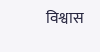विश्वास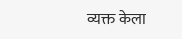व्यक्त केला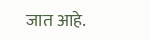जात आहे.